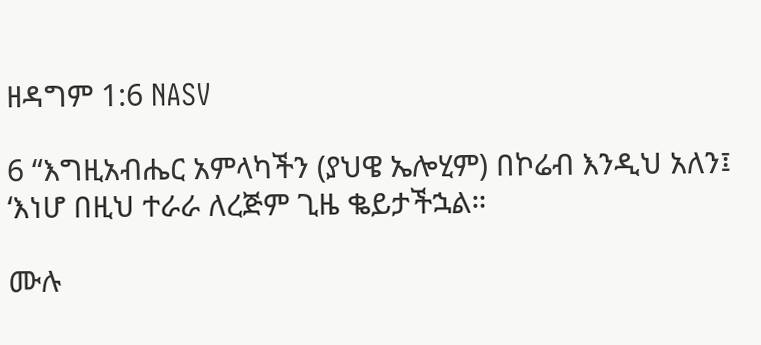ዘዳግም 1:6 NASV

6 “እግዚአብሔር አምላካችን (ያህዌ ኤሎሂም) በኮሬብ እንዲህ አለን፤ ‘እነሆ በዚህ ተራራ ለረጅም ጊዜ ቈይታችኋል።

ሙሉ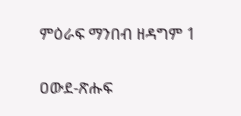ምዕራፍ ማንበብ ዘዳግም 1

ዐውደ-ጽሑፍ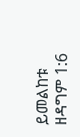ይመልከቱ ዘዳግም 1:6